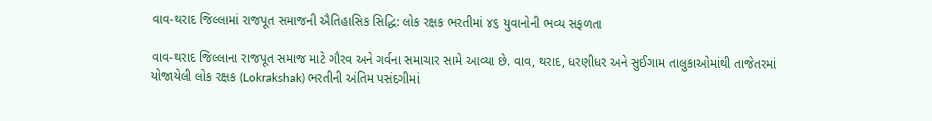વાવ-થરાદ જિલ્લામાં રાજપૂત સમાજની ઐતિહાસિક સિદ્ધિ: લોક રક્ષક ભરતીમાં ૪૬ યુવાનોની ભવ્ય સફળતા

વાવ-થરાદ જિલ્લાના રાજપૂત સમાજ માટે ગૌરવ અને ગર્વના સમાચાર સામે આવ્યા છે. વાવ, થરાદ, ધરણીધર અને સુઈગામ તાલુકાઓમાંથી તાજેતરમાં યોજાયેલી લોક રક્ષક (Lokrakshak) ભરતીની અંતિમ પસંદગીમાં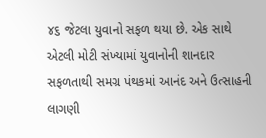૪૬ જેટલા યુવાનો સફળ થયા છે. એક સાથે એટલી મોટી સંખ્યામાં યુવાનોની શાનદાર સફળતાથી સમગ્ર પંથકમાં આનંદ અને ઉત્સાહની લાગણી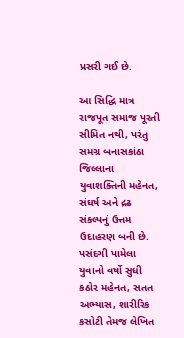પ્રસરી ગઈ છે.

આ સિદ્ધિ માત્ર રાજપૂત સમાજ પૂરતી સીમિત નથી, પરંતુ સમગ્ર બનાસકાંઠા જિલ્લાના યુવાશક્તિની મહેનત, સંઘર્ષ અને દ્રઢ સંકલ્પનું ઉત્તમ ઉદાહરણ બની છે. પસંદગી પામેલા યુવાનો વર્ષો સુધી કઠોર મહેનત, સતત અભ્યાસ, શારીરિક કસોટી તેમજ લેખિત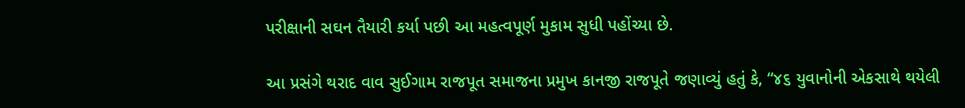પરીક્ષાની સઘન તૈયારી કર્યા પછી આ મહત્વપૂર્ણ મુકામ સુધી પહોંચ્યા છે.

આ પ્રસંગે થરાદ વાવ સુઈગામ રાજપૂત સમાજના પ્રમુખ કાનજી રાજપૂતે જણાવ્યું હતું કે, “૪૬ યુવાનોની એકસાથે થયેલી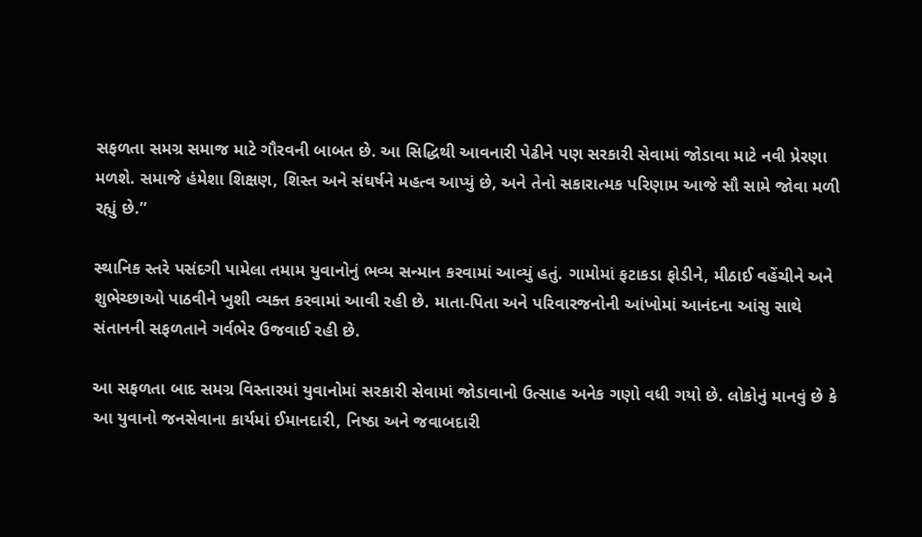સફળતા સમગ્ર સમાજ માટે ગૌરવની બાબત છે. આ સિદ્ધિથી આવનારી પેઢીને પણ સરકારી સેવામાં જોડાવા માટે નવી પ્રેરણા મળશે. સમાજે હંમેશા શિક્ષણ, શિસ્ત અને સંઘર્ષને મહત્વ આપ્યું છે, અને તેનો સકારાત્મક પરિણામ આજે સૌ સામે જોવા મળી રહ્યું છે.”

સ્થાનિક સ્તરે પસંદગી પામેલા તમામ યુવાનોનું ભવ્ય સન્માન કરવામાં આવ્યું હતું. ગામોમાં ફટાકડા ફોડીને, મીઠાઈ વહેંચીને અને શુભેચ્છાઓ પાઠવીને ખુશી વ્યક્ત કરવામાં આવી રહી છે. માતા-પિતા અને પરિવારજનોની આંખોમાં આનંદના આંસુ સાથે સંતાનની સફળતાને ગર્વભેર ઉજવાઈ રહી છે.

આ સફળતા બાદ સમગ્ર વિસ્તારમાં યુવાનોમાં સરકારી સેવામાં જોડાવાનો ઉત્સાહ અનેક ગણો વધી ગયો છે. લોકોનું માનવું છે કે આ યુવાનો જનસેવાના કાર્યમાં ઈમાનદારી, નિષ્ઠા અને જવાબદારી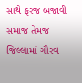સાથે ફરજ બજાવી સમાજ તેમજ જિલ્લામાં ગૌરવ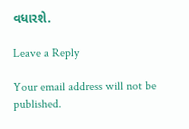વધારશે.

Leave a Reply

Your email address will not be published.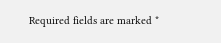Required fields are marked *